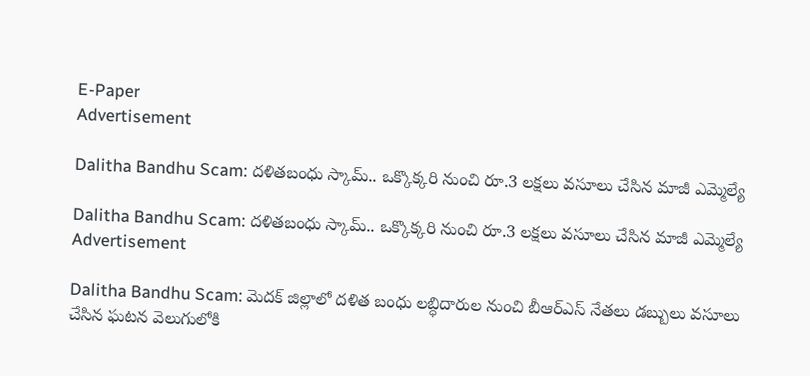E-Paper
Advertisement

Dalitha Bandhu Scam: దళితబంధు స్కామ్.. ఒక్కొక్కరి నుంచి రూ.3 లక్షలు వసూలు చేసిన మాజీ ఎమ్మెల్యే

Dalitha Bandhu Scam: దళితబంధు స్కామ్.. ఒక్కొక్కరి నుంచి రూ.3 లక్షలు వసూలు చేసిన మాజీ ఎమ్మెల్యే
Advertisement

Dalitha Bandhu Scam: మెదక్ జిల్లాలో దళిత బంధు లబ్ధిదారుల నుంచి బీఆర్ఎస్ నేతలు డబ్బులు వసూలు చేసిన ఘటన వెలుగులోకి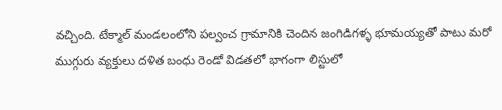వచ్చింది. టేక్మాల్ మండలంలోని పల్వంచ గ్రామానికి చెందిన జంగిడిగళ్ళ భూమయ్యతో పాటు మరో ముగ్గురు వ్యక్తులు దళిత బంధు రెండో విడతలో భాగంగా లిస్టులో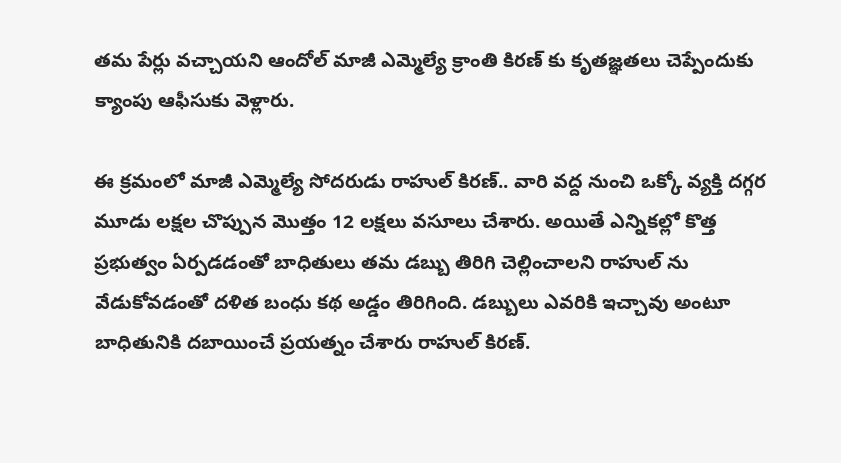తమ పేర్లు వచ్చాయని ఆందోల్ మాజీ ఎమ్మెల్యే క్రాంతి కిరణ్ కు కృతజ్ఞతలు చెప్పేందుకు క్యాంపు ఆఫీసుకు వెళ్లారు.

ఈ క్రమంలో మాజీ ఎమ్మెల్యే సోదరుడు రాహుల్ కిరణ్.. వారి వద్ద నుంచి ఒక్కో వ్యక్తి దగ్గర మూడు లక్షల చొప్పున మొత్తం 12 లక్షలు వసూలు చేశారు. అయితే ఎన్నికల్లో కొత్త ప్రభుత్వం ఏర్పడడంతో బాధితులు తమ డబ్బు తిరిగి చెల్లించాలని రాహుల్ ను వేడుకోవడంతో దళిత బంధు కథ అడ్డం తిరిగింది. డబ్బులు ఎవరికి ఇచ్చావు అంటూ బాధితునికి దబాయించే ప్రయత్నం చేశారు రాహుల్ కిరణ్.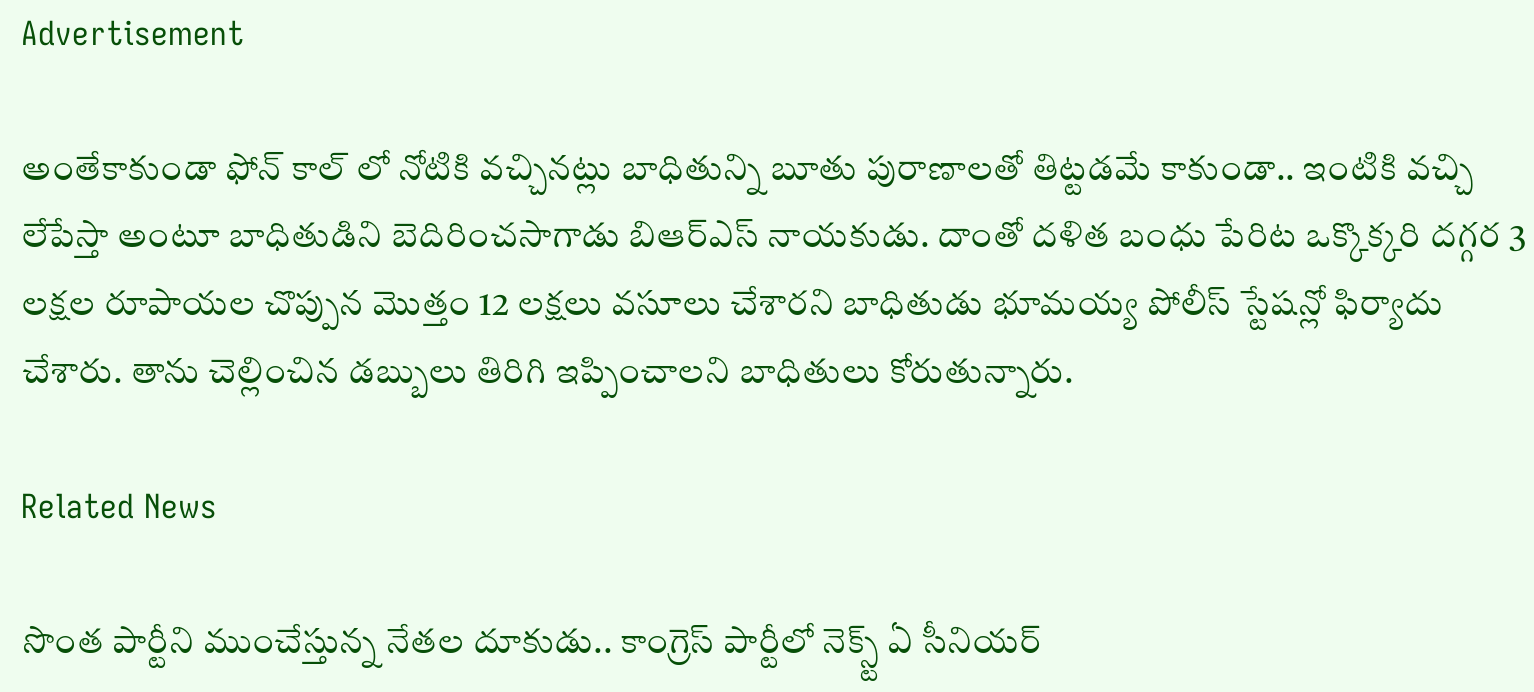Advertisement

అంతేకాకుండా ఫోన్ కాల్ లో నోటికి వచ్చినట్లు బాధితున్ని బూతు పురాణాలతో తిట్టడమే కాకుండా.. ఇంటికి వచ్చి లేపేస్తా అంటూ బాధితుడిని బెదిరించసాగాడు బిఆర్ఎస్ నాయకుడు. దాంతో దళిత బంధు పేరిట ఒక్కొక్కరి దగ్గర 3 లక్షల రూపాయల చొప్పున మొత్తం 12 లక్షలు వసూలు చేశారని బాధితుడు భూమయ్య పోలీస్ స్టేషన్లో ఫిర్యాదు చేశారు. తాను చెల్లించిన డబ్బులు తిరిగి ఇప్పించాలని బాధితులు కోరుతున్నారు.

Related News

సొంత పార్టీని ముంచేస్తున్న నేతల దూకుడు.. కాంగ్రెస్‌ పార్టీలో నెక్స్ట్ ఏ సీనియర్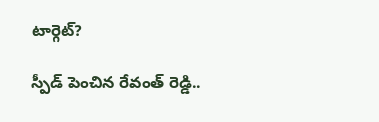టార్గెట్?

స్పీడ్ పెంచిన రేవంత్ రెడ్డి..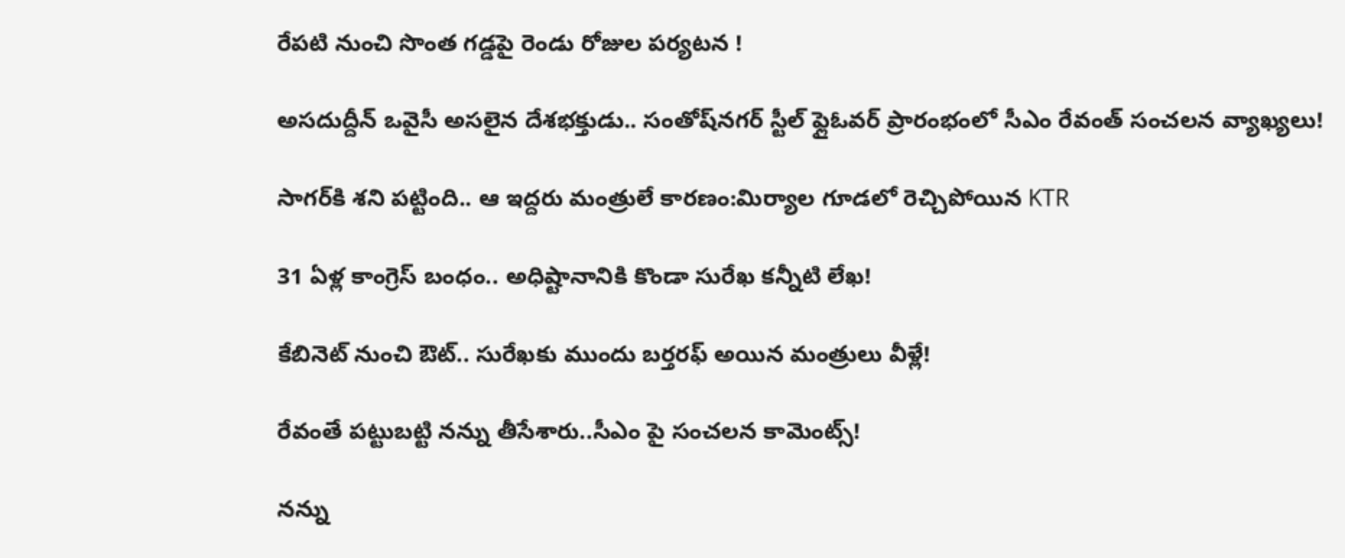రేపటి నుంచి సొంత గడ్డపై రెండు రోజుల పర్యటన !

అసదుద్దీన్ ఒవైసీ అసలైన దేశభక్తుడు.. సంతోష్‌నగర్ స్టీల్ ఫ్లైఓవర్ ప్రారంభంలో సీఎం రేవంత్ సంచలన వ్యాఖ్యలు!

సాగర్‌కి శని పట్టింది.. ఆ ఇద్దరు మంత్రులే కారణం:మిర్యాల గూడలో రెచ్చిపోయిన KTR

31 ఏళ్ల కాంగ్రెస్ బంధం.. అధిష్టానానికి కొండా సురేఖ కన్నీటి లేఖ!

కేబినెట్ నుంచి ఔట్.. సురేఖకు ముందు బర్తరఫ్ అయిన మంత్రులు వీళ్లే!

రేవంతే పట్టుబట్టి నన్ను తీసేశారు..సీఎం పై సంచలన కామెంట్స్!

నన్ను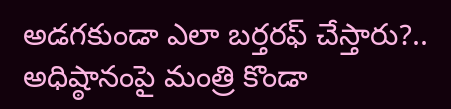అడగకుండా ఎలా బర్తరఫ్ చేస్తారు?.. అధిష్ఠానంపై మంత్రి కొండా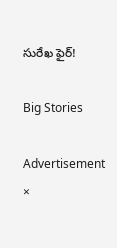సురేఖ ఫైర్!

Big Stories

Advertisement
×